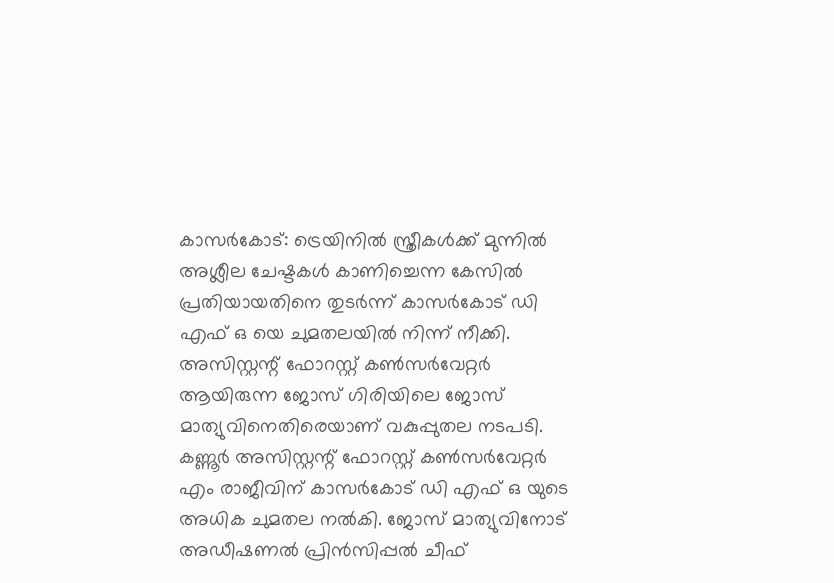കാസർകോട്: ട്രെയിനിൽ സ്ത്രീകൾക്ക് മുന്നിൽ അശ്ലീല ചേഷ്ടകൾ കാണിച്ചെന്ന കേസിൽ പ്രതിയായതിനെ തുടർന്ന് കാസർകോട് ഡി എഫ് ഒ യെ ചുമതലയിൽ നിന്ന് നീക്കി. അസിസ്റ്റന്റ് ഫോറസ്റ്റ് കൺസർവേറ്റർ ആയിരുന്ന ജോസ് ഗിരിയിലെ ജോസ് മാത്യുവിനെതിരെയാണ് വകുപ്പുതല നടപടി. കണ്ണൂർ അസിസ്റ്റന്റ് ഫോറസ്റ്റ് കൺസർവേറ്റർ എം രാജീവിന് കാസർകോട് ഡി എഫ് ഒ യുടെ അധിക ചുമതല നൽകി. ജോസ് മാത്യുവിനോട് അഡീഷണൽ പ്രിൻസിപ്പൽ ചീഫ്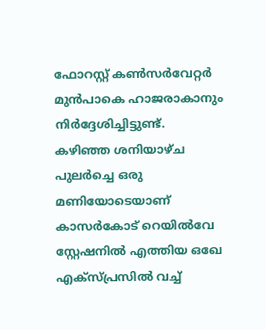ഫോറസ്റ്റ് കൺസർവേറ്റർ മുൻപാകെ ഹാജരാകാനും നിർദ്ദേശിച്ചിട്ടുണ്ട്. കഴിഞ്ഞ ശനിയാഴ്ച പുലർച്ചെ ഒരു മണിയോടെയാണ് കാസർകോട് റെയിൽവേ സ്റ്റേഷനിൽ എത്തിയ ഒഖേ എക്സ്പ്രസിൽ വച്ച്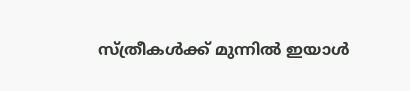സ്ത്രീകൾക്ക് മുന്നിൽ ഇയാൾ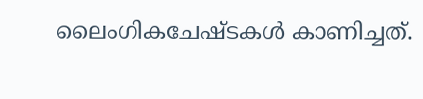ലൈംഗികചേഷ്ടകൾ കാണിച്ചത്.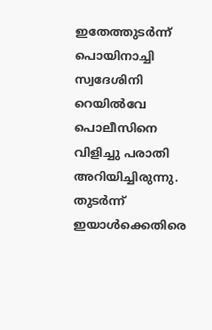ഇതേത്തുടർന്ന് പൊയിനാച്ചി സ്വദേശിനി റെയിൽവേ പൊലീസിനെ വിളിച്ചു പരാതി അറിയിച്ചിരുന്നു. തുടർന്ന് ഇയാൾക്കെതിരെ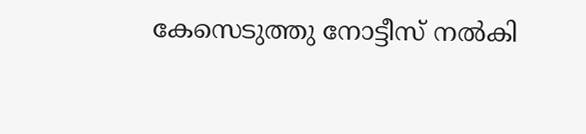കേസെടുത്തു നോട്ടീസ് നൽകി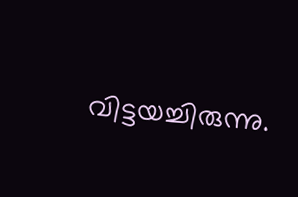വിട്ടയച്ചിരുന്നു.